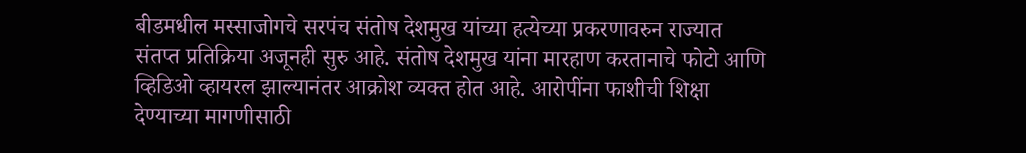बीडमधील मस्साजोगचे सरपंच संतोष देशमुख यांच्या हत्येच्या प्रकरणावरुन राज्यात संतप्त प्रतिक्रिया अजूनही सुरु आहे. संतोष देशमुख यांना मारहाण करतानाचे फोटो आणि व्हिडिओ व्हायरल झाल्यानंतर आक्रोश व्यक्त होत आहे. आरोपींना फाशीची शिक्षा देण्याच्या मागणीसाठी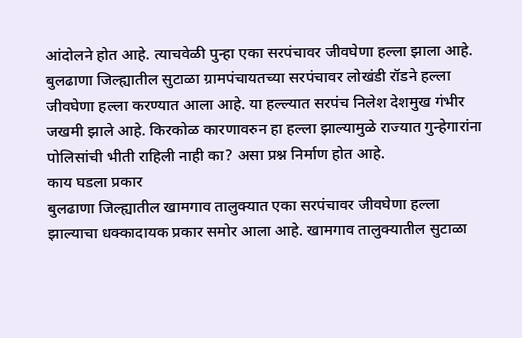आंदोलने होत आहे. त्याचवेळी पुन्हा एका सरपंचावर जीवघेणा हल्ला झाला आहे. बुलढाणा जिल्ह्यातील सुटाळा ग्रामपंचायतच्या सरपंचावर लोखंडी रॉडने हल्ला जीवघेणा हल्ला करण्यात आला आहे. या हल्ल्यात सरपंच निलेश देशमुख गंभीर जखमी झाले आहे. किरकोळ कारणावरुन हा हल्ला झाल्यामुळे राज्यात गुन्हेगारांना पोलिसांची भीती राहिली नाही का? असा प्रश्न निर्माण होत आहे.
काय घडला प्रकार
बुलढाणा जिल्ह्यातील खामगाव तालुक्यात एका सरपंचावर जीवघेणा हल्ला झाल्याचा धक्कादायक प्रकार समोर आला आहे. खामगाव तालुक्यातील सुटाळा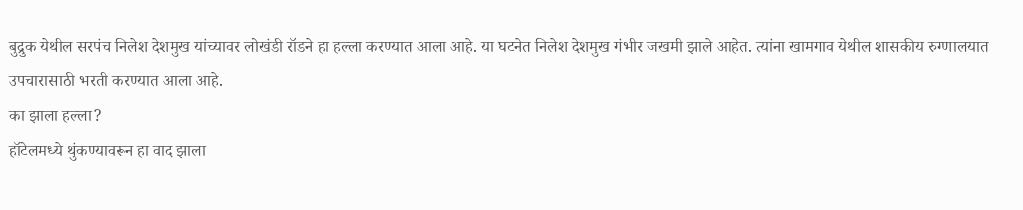बुद्रुक येथील सरपंच निलेश देशमुख यांच्यावर लोखंडी रॉडने हा हल्ला करण्यात आला आहे. या घटनेत निलेश देशमुख गंभीर जखमी झाले आहेत. त्यांना खामगाव येथील शासकीय रुग्णालयात उपचारासाठी भरती करण्यात आला आहे.
का झाला हल्ला?
हॉटेलमध्ये थुंकण्यावरून हा वाद झाला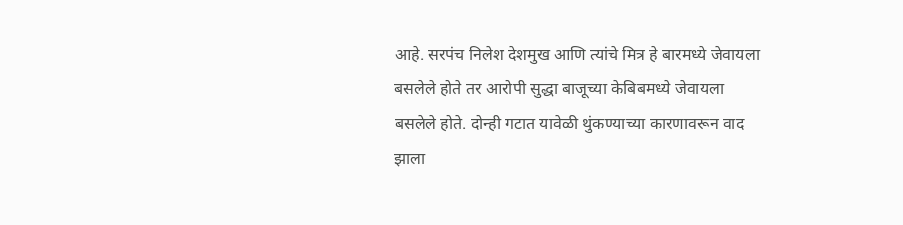आहे. सरपंच निलेश देशमुख आणि त्यांचे मित्र हे बारमध्ये जेवायला बसलेले होते तर आरोपी सुद्धा बाजूच्या केबिबमध्ये जेवायला बसलेले होते. दोन्ही गटात यावेळी थुंकण्याच्या कारणावरून वाद झाला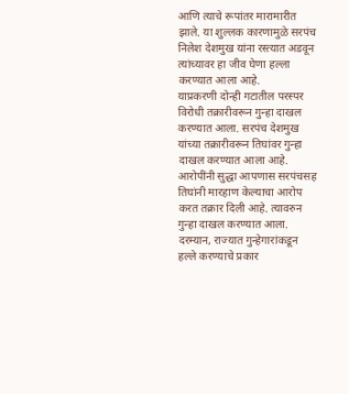आणि त्याचे रूपांतर मारामारीत झाले. या शुल्लक कारणामुळे सरपंच निलेश देशमुख यांना रस्त्यात अडवून त्यांच्यावर हा जीव घेणा हल्ला करण्यात आला आहे.
याप्रकरणी दोन्ही गटातील परस्पर विरोधी तक्रारीवरून गुन्हा दाखल करण्यात आला. सरपंच देशमुख यांच्या तक्रारीवरून तिघांवर गुन्हा दाखल करण्यात आला आहे. आरोपींनी सुद्धा आपणास सरपंचसह तिघांनी मारहाण केल्याचा आरोप करत तक्रार दिली आहे. त्यावरुन गुन्हा दाखल करण्यात आला. दरम्यान, राज्यात गुन्हेगारांकडून हल्ले करण्याचे प्रकार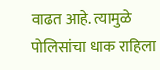वाढत आहे. त्यामुळे पोलिसांचा धाक राहिला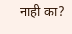नाही का?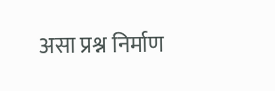असा प्रश्न निर्माण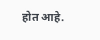होत आहे.